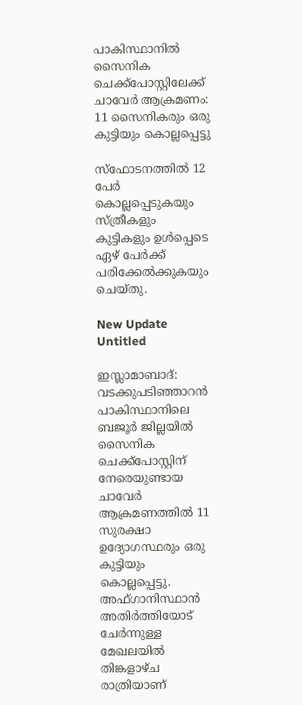പാകിസ്ഥാനിൽ സൈനിക ചെക്ക്‌പോസ്റ്റിലേക്ക് ചാവേർ ആക്രമണം: 11 സൈനികരും ഒരു കുട്ടിയും കൊല്ലപ്പെട്ടു

സ്‌ഫോടനത്തില്‍ 12 പേര്‍ കൊല്ലപ്പെടുകയും സ്ത്രീകളും കുട്ടികളും ഉള്‍പ്പെടെ ഏഴ് പേര്‍ക്ക് പരിക്കേല്‍ക്കുകയും ചെയ്തു.

New Update
Untitled

ഇസ്ലാമാബാദ്: വടക്കുപടിഞ്ഞാറന്‍ പാകിസ്ഥാനിലെ ബജൂര്‍ ജില്ലയില്‍ സൈനിക ചെക്ക്പോസ്റ്റിന് നേരെയുണ്ടായ ചാവേര്‍ ആക്രമണത്തില്‍ 11 സുരക്ഷാ ഉദ്യോഗസ്ഥരും ഒരു കുട്ടിയും കൊല്ലപ്പെട്ടു. അഫ്ഗാനിസ്ഥാന്‍ അതിര്‍ത്തിയോട് ചേര്‍ന്നുള്ള മേഖലയില്‍ തിങ്കളാഴ്ച രാത്രിയാണ്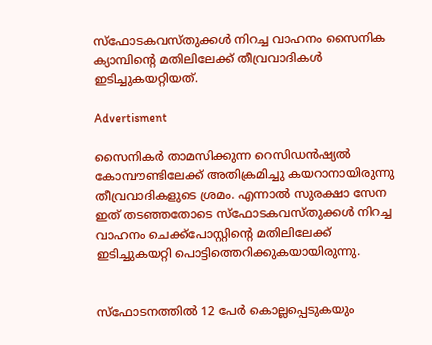സ്‌ഫോടകവസ്തുക്കള്‍ നിറച്ച വാഹനം സൈനിക ക്യാമ്പിന്റെ മതിലിലേക്ക് തീവ്രവാദികള്‍ ഇടിച്ചുകയറ്റിയത്.

Advertisment

സൈനികര്‍ താമസിക്കുന്ന റെസിഡന്‍ഷ്യല്‍ കോമ്പൗണ്ടിലേക്ക് അതിക്രമിച്ചു കയറാനായിരുന്നു തീവ്രവാദികളുടെ ശ്രമം. എന്നാല്‍ സുരക്ഷാ സേന ഇത് തടഞ്ഞതോടെ സ്‌ഫോടകവസ്തുക്കള്‍ നിറച്ച വാഹനം ചെക്ക്പോസ്റ്റിന്റെ മതിലിലേക്ക് ഇടിച്ചുകയറ്റി പൊട്ടിത്തെറിക്കുകയായിരുന്നു.


സ്‌ഫോടനത്തില്‍ 12 പേര്‍ കൊല്ലപ്പെടുകയും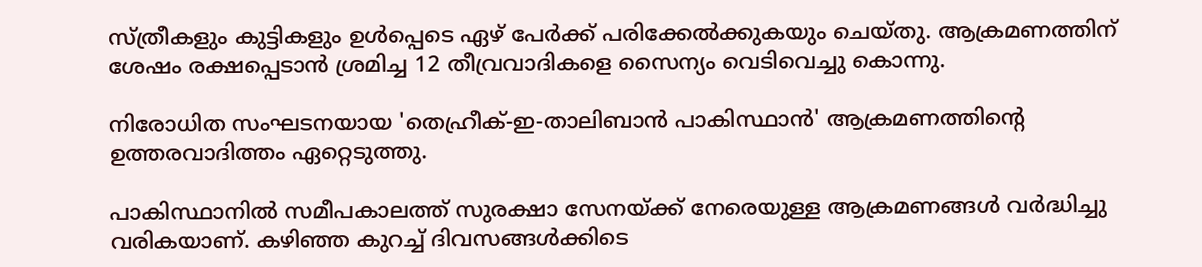സ്ത്രീകളും കുട്ടികളും ഉള്‍പ്പെടെ ഏഴ് പേര്‍ക്ക് പരിക്കേല്‍ക്കുകയും ചെയ്തു. ആക്രമണത്തിന് ശേഷം രക്ഷപ്പെടാന്‍ ശ്രമിച്ച 12 തീവ്രവാദികളെ സൈന്യം വെടിവെച്ചു കൊന്നു.

നിരോധിത സംഘടനയായ 'തെഹ്രീക്-ഇ-താലിബാന്‍ പാകിസ്ഥാന്‍' ആക്രമണത്തിന്റെ ഉത്തരവാദിത്തം ഏറ്റെടുത്തു.

പാകിസ്ഥാനില്‍ സമീപകാലത്ത് സുരക്ഷാ സേനയ്ക്ക് നേരെയുള്ള ആക്രമണങ്ങള്‍ വര്‍ദ്ധിച്ചു വരികയാണ്. കഴിഞ്ഞ കുറച്ച് ദിവസങ്ങള്‍ക്കിടെ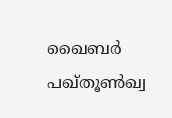ഖൈബര്‍ പഖ്തൂണ്‍ഖ്വ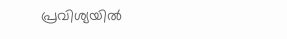പ്രവിശ്യയില്‍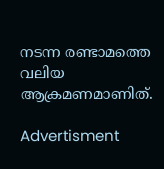നടന്ന രണ്ടാമത്തെ വലിയ ആക്രമണമാണിത്.

Advertisment